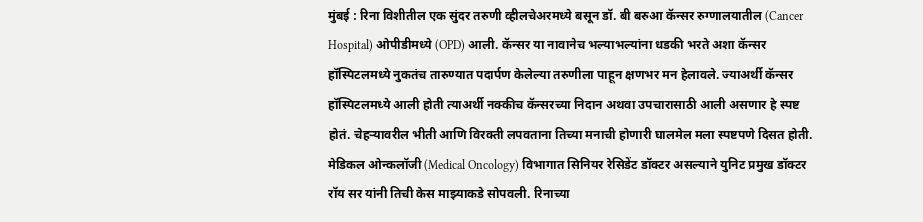मुंबई : रिना विशीतील एक सुंदर तरुणी व्हीलचेअरमध्ये बसून डॉ. बी बरुआ कॅन्सर रुग्णालयातील (Cancer Hospital) ओपीडीमध्ये (OPD) आली. कॅन्सर या नावानेच भल्याभल्यांना धडकी भरते अशा कॅन्सर हॉस्पिटलमध्ये नुकतंच तारुण्यात पदार्पण केलेल्या तरुणीला पाहून क्षणभर मन हेलावले. ज्याअर्थी कॅन्सर हॉस्पिटलमध्ये आली होती त्याअर्थी नक्कीच कॅन्सरच्या निदान अथवा उपचारासाठी आली असणार हे स्पष्ट होतं. चेहऱ्यावरील भीती आणि विरक्ती लपवताना तिच्या मनाची होणारी घालमेल मला स्पष्टपणे दिसत होती. मेडिकल ओन्कलॉजी (Medical Oncology) विभागात सिनियर रेसिडेंट डॉक्टर असल्याने युनिट प्रमुख डॉक्टर रॉय सर यांनी तिची केस माझ्याकडे सोपवली. रिनाच्या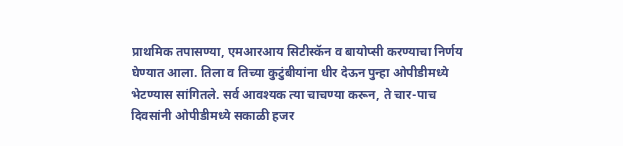प्राथमिक तपासण्या, एमआरआय सिटीस्कॅन व बायोप्सी करण्याचा निर्णय घेण्यात आला. तिला व तिच्या कुटुंबीयांना धीर देऊन पुन्हा ओपीडीमध्ये भेटण्यास सांगितले. सर्व आवश्यक त्या चाचण्या करून, ते चार-पाच दिवसांनी ओपीडीमध्ये सकाळी हजर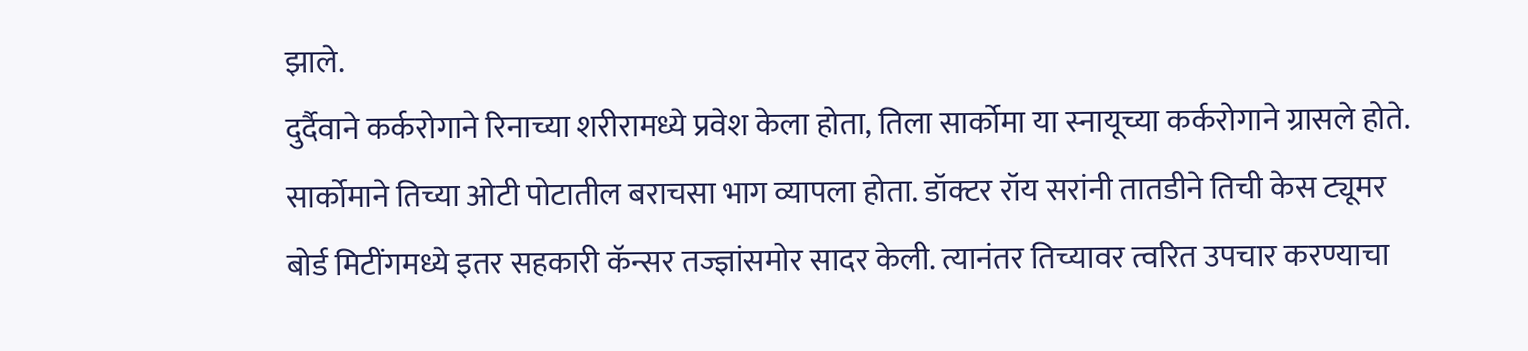झाले.
दुर्दैवाने कर्करोगाने रिनाच्या शरीरामध्ये प्रवेश केला होता, तिला सार्कोमा या स्नायूच्या कर्करोगाने ग्रासले होते. सार्कोमाने तिच्या ओटी पोटातील बराचसा भाग व्यापला होता. डॉक्टर रॉय सरांनी तातडीने तिची केस ट्यूमर बोर्ड मिटींगमध्ये इतर सहकारी कॅन्सर तज्ज्ञांसमोर सादर केली. त्यानंतर तिच्यावर त्वरित उपचार करण्याचा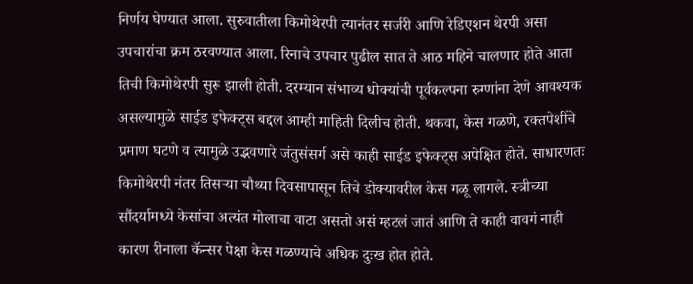निर्णय घेण्यात आला. सुरुवातीला किमोथेरपी त्यानंतर सर्जरी आणि रेडिएशन थेरपी असा उपचारांचा क्रम ठरवण्यात आला. रिनाचे उपचार पुढील सात ते आठ महिने चालणार होते आता तिची किमोथेरपी सुरू झाली होती. दरम्यान संभाव्य धोक्यांची पूर्वकल्पना रुग्णांना देणे आवश्यक असल्यामुळे साईड इफेक्ट्स बद्दल आम्ही माहिती दिलीच होती. थकवा, केस गळणे, रक्तपेशींचे प्रमाण घटणे व त्यामुळे उद्भवणारे जंतुसंसर्ग असे काही साईड इफेक्ट्स अपेक्षित होते. साधारणतः किमोथेरपी नंतर तिसऱ्या चौथ्या दिवसापासून तिचे डोक्यावरील केस गळू लागले. स्त्रीच्या सौंदर्यामध्ये केसांचा अत्यंत मोलाचा वाटा असतो असं म्हटलं जातं आणि ते काही वावगं नाही कारण रीनाला कॅन्सर पेक्षा केस गळण्याचे अधिक दुःख होत होते.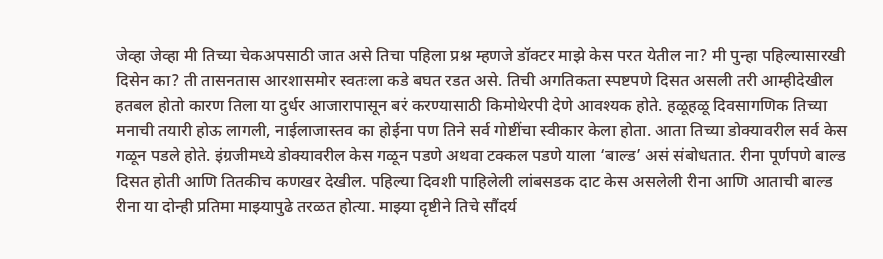जेव्हा जेव्हा मी तिच्या चेकअपसाठी जात असे तिचा पहिला प्रश्न म्हणजे डॉक्टर माझे केस परत येतील ना? मी पुन्हा पहिल्यासारखी दिसेन का? ती तासनतास आरशासमोर स्वतःला कडे बघत रडत असे. तिची अगतिकता स्पष्टपणे दिसत असली तरी आम्हीदेखील हतबल होतो कारण तिला या दुर्धर आजारापासून बरं करण्यासाठी किमोथेरपी देणे आवश्यक होते. हळूहळू दिवसागणिक तिच्या मनाची तयारी होऊ लागली, नाईलाजास्तव का होईना पण तिने सर्व गोष्टींचा स्वीकार केला होता. आता तिच्या डोक्यावरील सर्व केस गळून पडले होते. इंग्रजीमध्ये डोक्यावरील केस गळून पडणे अथवा टक्कल पडणे याला ‘बाल्ड’ असं संबोधतात. रीना पूर्णपणे बाल्ड दिसत होती आणि तितकीच कणखर देखील. पहिल्या दिवशी पाहिलेली लांबसडक दाट केस असलेली रीना आणि आताची बाल्ड रीना या दोन्ही प्रतिमा माझ्यापुढे तरळत होत्या. माझ्या दृष्टीने तिचे सौंदर्य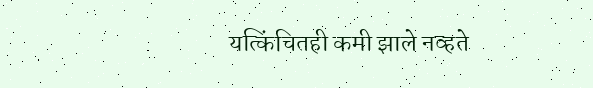यत्किंचितही कमी झाले नव्हते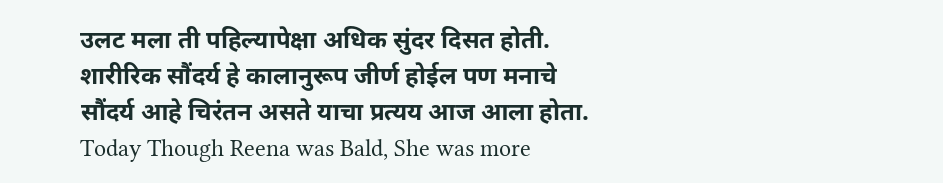उलट मला ती पहिल्यापेक्षा अधिक सुंदर दिसत होती. शारीरिक सौंदर्य हे कालानुरूप जीर्ण होईल पण मनाचे सौंदर्य आहे चिरंतन असते याचा प्रत्यय आज आला होता. Today Though Reena was Bald, She was more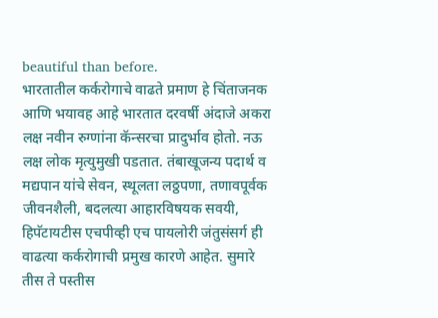beautiful than before.
भारतातील कर्करोगाचे वाढते प्रमाण हे चिंताजनक आणि भयावह आहे भारतात दरवर्षी अंदाजे अकरा लक्ष नवीन रुग्णांना कॅन्सरचा प्रादुर्भाव होतो. नऊ लक्ष लोक मृत्युमुखी पडतात. तंबाखूजन्य पदार्थ व मद्यपान यांचे सेवन, स्थूलता लठ्ठपणा, तणावपूर्वक जीवनशैली, बदलत्या आहारविषयक सवयी, हिपॅटायटीस एचपीव्ही एच पायलोरी जंतुसंसर्ग ही वाढत्या कर्करोगाची प्रमुख कारणे आहेत. सुमारे तीस ते पस्तीस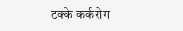टक्के कर्करोग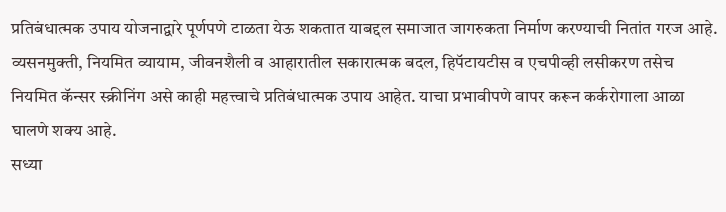प्रतिबंधात्मक उपाय योजनाद्वारे पूर्णपणे टाळता येऊ शकतात याबद्दल समाजात जागरुकता निर्माण करण्याची नितांत गरज आहे. व्यसनमुक्ती, नियमित व्यायाम, जीवनशैली व आहारातील सकारात्मक बदल, हिपॅटायटीस व एचपीव्ही लसीकरण तसेच नियमित कॅन्सर स्क्रीनिंग असे काही महत्त्वाचे प्रतिबंधात्मक उपाय आहेत. याचा प्रभावीपणे वापर करून कर्करोगाला आळा घालणे शक्य आहे.
सध्या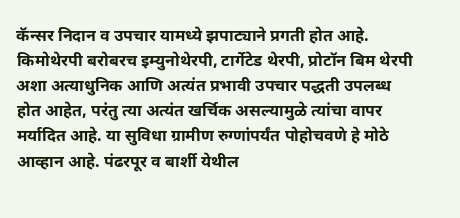कॅन्सर निदान व उपचार यामध्ये झपाट्याने प्रगती होत आहे. किमोथेरपी बरोबरच इम्युनोथेरपी, टार्गेटेड थेरपी, प्रोटॉन बिम थेरपी अशा अत्याधुनिक आणि अत्यंत प्रभावी उपचार पद्धती उपलब्ध होत आहेत, परंतु त्या अत्यंत खर्चिक असल्यामुळे त्यांचा वापर मर्यादित आहे. या सुविधा ग्रामीण रुग्णांपर्यंत पोहोचवणे हे मोठे आव्हान आहे. पंढरपूर व बार्शी येथील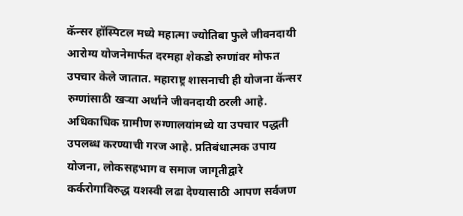कॅन्सर हॉस्पिटल मध्ये महात्मा ज्योतिबा फुले जीवनदायी आरोग्य योजनेमार्फत दरमहा शेकडो रुग्णांवर मोफत उपचार केले जातात. महाराष्ट्र शासनाची ही योजना कॅन्सर रुग्णांसाठी खऱ्या अर्थाने जीवनदायी ठरली आहे. अधिकाधिक ग्रामीण रुग्णालयांमध्ये या उपचार पद्धती उपलब्ध करण्याची गरज आहे. प्रतिबंधात्मक उपाय योजना, लोकसहभाग व समाज जागृतीद्वारे कर्करोगाविरुद्ध यशस्वी लढा देण्यासाठी आपण सर्वजण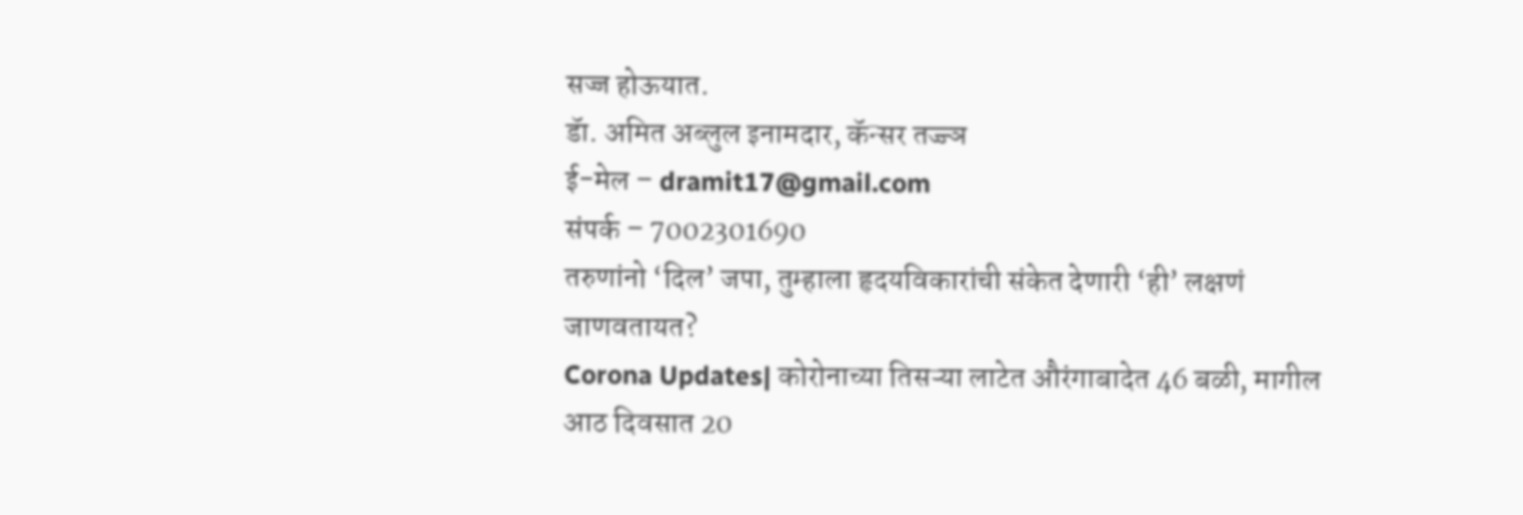सज्ज होऊयात.
डॅा. अमित अब्लुल इनामदार, कॅन्सर तज्ज्ञ
ई-मेल – dramit17@gmail.com
संपर्क – 7002301690
तरुणांनो ‘दिल’ जपा, तुम्हाला हृदयविकारांची संकेत देणारी ‘ही’ लक्षणं जाणवतायत?
Corona Updates| कोरोनाच्या तिसऱ्या लाटेत औरंगाबादेत 46 बळी, मागील आठ दिवसात 20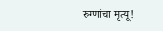रुग्णांचा मृत्यू!